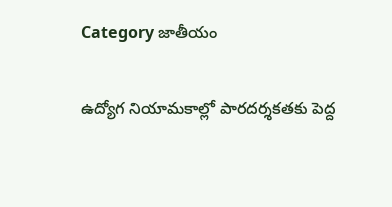Category జాతీయం

ఉద్యోగ నియామకాల్లో పారదర్శకతకు పెద్ద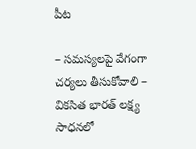పీట

– సమస్యలపై వేగంగా చర్యలు తీసుకోవాలి – వికసిత భారత్‌ ‌లక్ష్య సాధనలో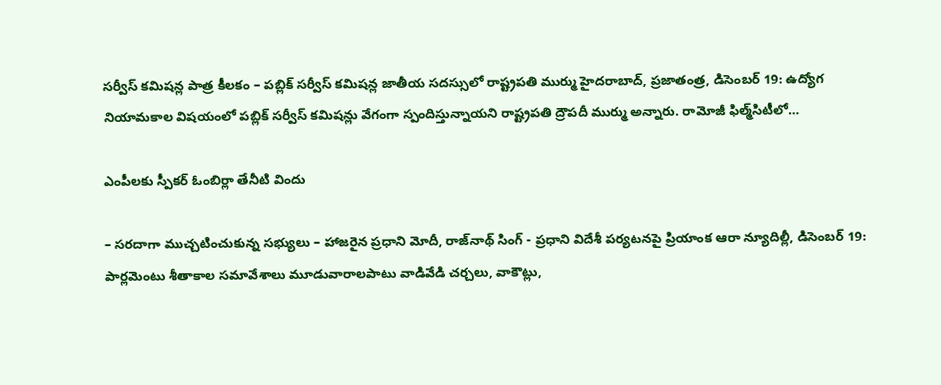సర్వీస్‌ ‌కమిషన్ల పాత్ర కీలకం – పబ్లిక్‌ ‌సర్వీస్‌ ‌కమిషన్ల జాతీయ సదస్సులో రాష్ట్రపతి ముర్ము హైదరాబాద్‌, ప్రజాతంత్ర, డిసెంబర్‌ 19: ఉద్యోగ నియామకాల విషయంలో పబ్లిక్‌ ‌సర్వీస్‌ ‌కమిషన్లు వేగంగా స్పందిస్తున్నాయని రాష్ట్రపతి ద్రౌపదీ ముర్ము అన్నారు. రామోజీ ఫిల్మ్‌సిటీలో…

ఎంపీల‌కు స్పీకర్‌ ఓం‌బిర్లా తేనీటి విందు

– సరదాగా ముచ్చ‌టించుకున్న సభ్యులు – హాజరైన ప్రధాని మోదీ, రాజ్‌నాథ్‌ ‌సింగ్‌ - ప్రధాని విదేశీ పర్యటనపై ప్రియాంక ఆరా న్యూదిల్లీ, డిసెంబర్‌ 19: పార్లమెంటు శీతాకాల సమావేశాలు మూడువారాలపాటు వాడివేడి చర్చలు, వాకౌట్లు,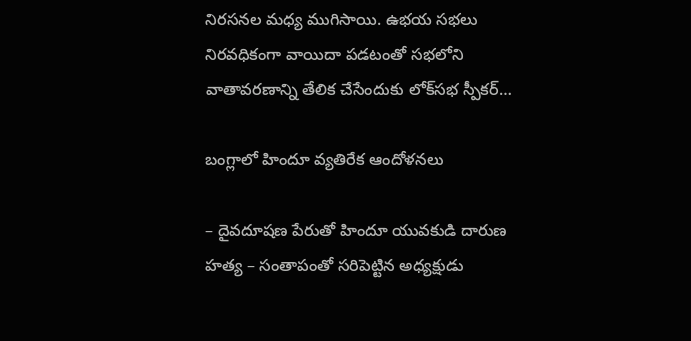నిరసనల మధ్య ముగిసాయి. ఉభయ సభలు నిరవధికంగా వాయిదా పడటంతో సభలోని వాతావరణాన్ని తేలిక చేసేందుకు లోక్‌సభ స్పీకర్‌…

బంగ్లాలో హిందూ వ్యతిరేక ఆందోళనలు

– దైవదూషణ పేరుతో హిందూ యువకుడి దారుణ హత్య – సంతాపంతో సరిపెట్టిన అధ్యక్షుడు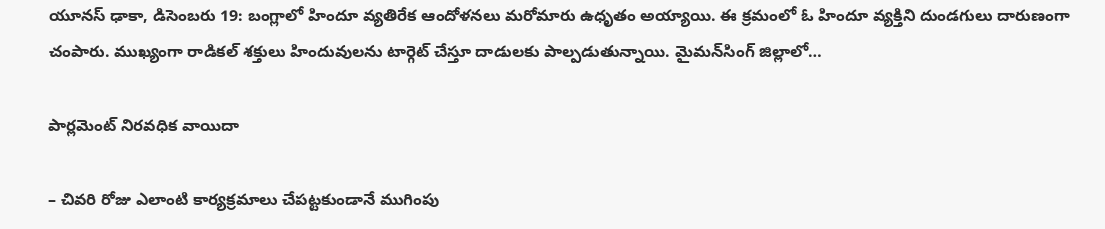యూనస్‌ ‌ఢాకా, డిసెంబరు 19: బంగ్లాలో హిందూ వ్యతిరేక ఆందోళనలు మరోమారు ఉధృతం అయ్యాయి. ఈ క్రమంలో ఓ హిందూ వ్యక్తిని దుండగులు దారుణంగా చంపారు. ముఖ్యంగా రాడికల్‌ ‌శక్తులు హిందువులను టార్గెట్‌ ‌చేస్తూ దాడులకు పాల్పడుతున్నాయి. మైమన్‌సింగ్‌ ‌జిల్లాలో…

పార్లమెంట్‌ ‌నిరవధిక వాయిదా

– చివరి రోజు ఎలాంటి కార్యక్రమాలు చేపట్టకుండానే ముగింపు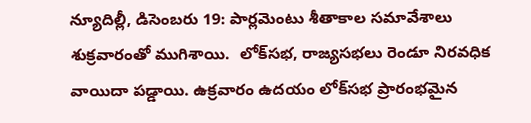న్యూదిల్లీ, డిసెంబరు 19: పార్లమెంటు శీతాకాల సమావేశాలు శుక్రవారంతో ముగిశాయి.  లోక్‌సభ, రాజ్యసభలు రెండూ నిరవధిక వాయిదా పడ్డాయి. ఉక్రవారం ఉదయం లోక్‌సభ ప్రారంభమైన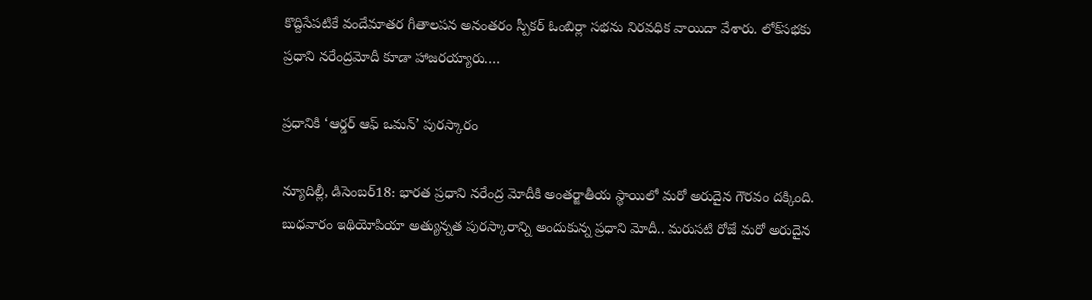కొద్దిసేపటికే వందేమాతర గీతాలపన అనంతరం స్పీకర్‌ ఓం‌బిర్లా సభను నిరవధిక వాయిదా వేశారు. లోక్‌సభకు ప్రధాని నరేంద్రమోదీ కూడా హాజరయ్యారు.…

ప్ర‌ధానికి ‘ఆర్డర్‌ ఆఫ్‌ ఒమన్‌’ పురస్కారం

న్యూదిల్లీ, డిసెంబర్‌18: భారత ప్రధాని నరేంద్ర మోదీకి అంతర్జాతీయ స్థాయిలో మరో అరుదైన గౌరవం దక్కింది. బుధవారం ఇథియోపియా అత్యున్నత పురస్కారాన్ని అందుకున్న ప్రధాని మోదీ.. మరుసటి రోజే మరో అరుదైన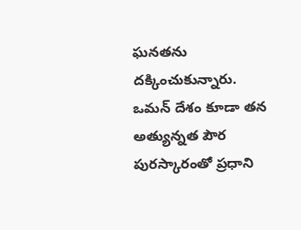ఘనతను దక్కించుకున్నారు. ఒమన్‌ ‌దేశం కూడా తన అత్యున్నత పౌర పురస్కారంతో ప్రధాని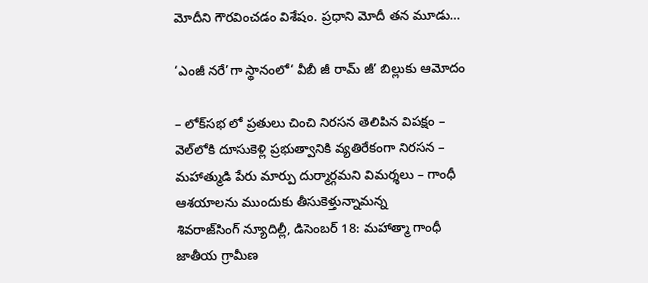మోదీని గౌరవించడం విశేషం. ప్రధాని మోదీ తన మూడు…

‘ఎంజీ న‌రే’గా స్థానంలో‘ వీబీ జీ రామ్‌ ‌జీ’ బిల్లుకు ఆమోదం

– లోక్‌సభ లో ప్రతులు చించి నిరసన తెలిపిన విపక్షం – వెల్‌లోకి దూసుకెళ్లి ప్రభుత్వానికి వ్యతిరేకంగా నిరసన – మహాత్ముడి పేరు మార్పు దుర్మార్గమని విమర్శలు – గాంధీ ఆశయాలను ముందుకు తీసుకెళ్తున్నామ‌న్న‌ శివరాజ్‌సింగ్‌ ‌న్యూదిల్లీ, డిసెంబర్‌ 18: మహాత్మా గాంధీ జాతీయ గ్రామీణ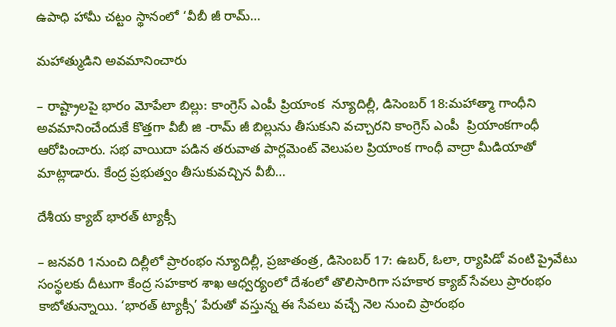ఉపాధి హామీ చట్టం స్థానంలో ‘వీబీ జీ రామ్‌…

మహాత్ముడిని అవమానించారు

– రాష్ట్రాలపై భారం మోపేలా బిల్లు: కాంగ్రెస్‌ ఎం‌పీ ప్రియాంక  న్యూదిల్లీ, డిసెంబర్‌ 18:మ‌హాత్మా గాంధీని అవమానించేందుకే కొత్తగా వీబీ జి -రామ్‌ ‌జీ బిల్లును తీసుకుని వచ్చారని కాంగ్రెస్‌ ఎం‌పీ  ప్రియాంకగాంధీ ఆరోపించారు. సభ వాయిదా పడిన తరువాత పార్లమెంట్‌ ‌వెలుపల ప్రియాంక గాంధీ వాద్రా మీడియాతో మాట్లాడారు. కేంద్ర ప్రభుత్వం తీసుకువచ్చిన వీబీ…

దేశీయ క్యాబ్‌ ‌భారత్‌ ‌ట్యాక్సీ

– జనవరి 1నుంచి దిల్లీలో ప్రారంభం న్యూదిల్లీ, ప్ర‌జాతంత్ర‌, డిసెంబర్‌ 17: ఉబర్‌, ఓలా, ర్యాపిడో వంటి ప్రైవేటు సంస్థలకు దీటుగా కేంద్ర సహకార శాఖ ఆధ్వర్యంలో దేశంలో తొలిసారిగా సహకార క్యాబ్‌ ‌సేవలు ప్రారంభం కాబోతున్నాయి. ‘భారత్‌ ‌ట్యాక్సీ’ పేరుతో వస్తున్న ఈ సేవలు వచ్చే నెల నుంచి ప్రారంభం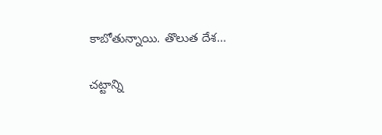కాబోతున్నాయి. తొలుత దేశ…

చ‌ట్టాన్ని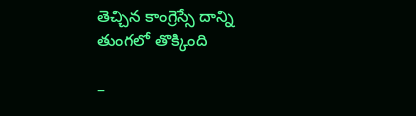తెచ్చిన కాంగ్రెస్సే దాన్ని తుంగ‌లో తొక్కింది

–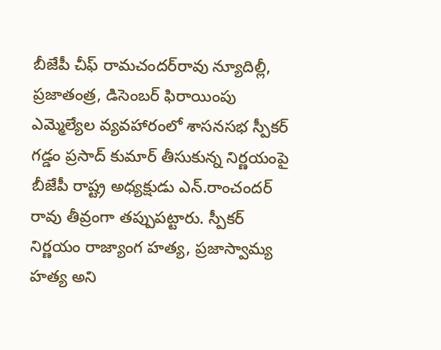బీజేపీ చీఫ్‌ రామచందర్‌రావు న్యూదిల్లీ, ప్ర‌జాతంత్ర‌, డిసెంబ‌ర్ ఫిరాయింపు ఎమ్మెల్యేల వ్యవహారంలో శాసనసభ స్పీకర్‌ గడ్డం ప్రసాద్‌ కుమార్‌ తీసుకున్న నిర్ణయంపై బీజేపీ రాష్ట్ర అధ్యక్షుడు ఎన్‌.రాంచందర్‌ రావు తీవ్రంగా తప్పుపట్టారు. స్పీకర్‌ నిర్ణయం రాజ్యాంగ హత్య, ప్రజాస్వామ్య హత్య అని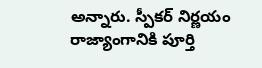అన్నారు. స్పీకర్‌ నిర్ణయం రాజ్యాంగానికి పూర్తి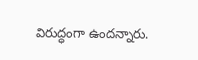విరుద్ధంగా ఉందన్నారు.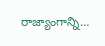రాజ్యాంగాన్ని…